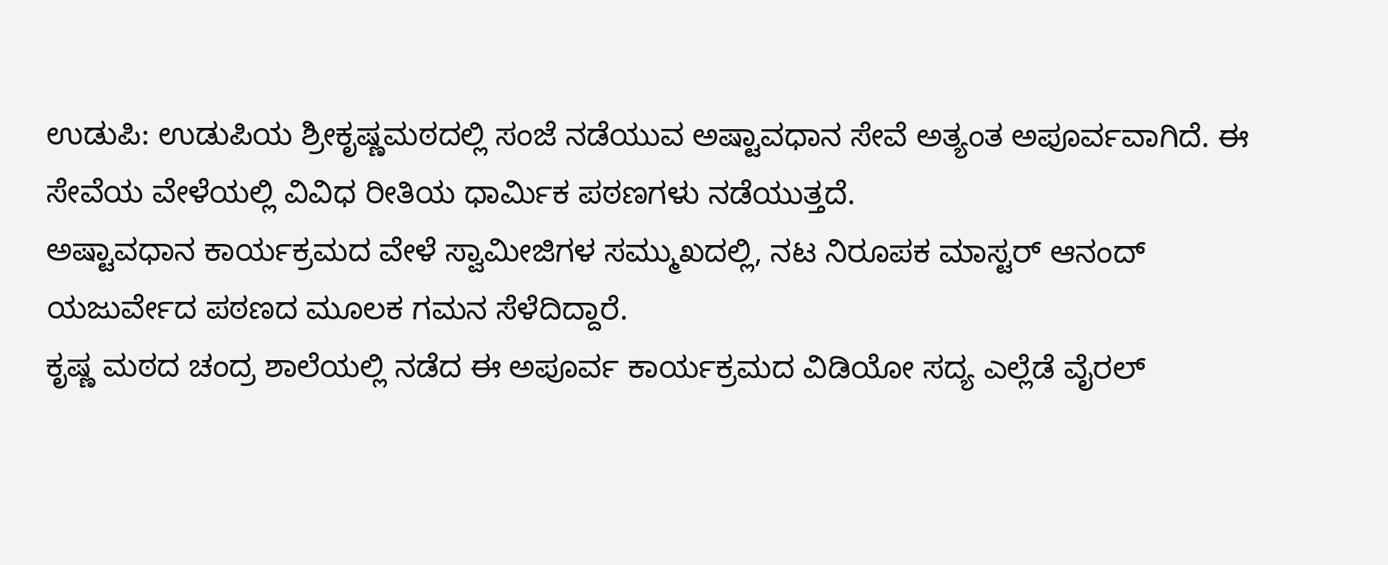ಉಡುಪಿ: ಉಡುಪಿಯ ಶ್ರೀಕೃಷ್ಣಮಠದಲ್ಲಿ ಸಂಜೆ ನಡೆಯುವ ಅಷ್ಟಾವಧಾನ ಸೇವೆ ಅತ್ಯಂತ ಅಪೂರ್ವವಾಗಿದೆ. ಈ ಸೇವೆಯ ವೇಳೆಯಲ್ಲಿ ವಿವಿಧ ರೀತಿಯ ಧಾರ್ಮಿಕ ಪಠಣಗಳು ನಡೆಯುತ್ತದೆ.
ಅಷ್ಟಾವಧಾನ ಕಾರ್ಯಕ್ರಮದ ವೇಳೆ ಸ್ವಾಮೀಜಿಗಳ ಸಮ್ಮುಖದಲ್ಲಿ, ನಟ ನಿರೂಪಕ ಮಾಸ್ಟರ್ ಆನಂದ್ ಯಜುರ್ವೇದ ಪಠಣದ ಮೂಲಕ ಗಮನ ಸೆಳೆದಿದ್ದಾರೆ.
ಕೃಷ್ಣ ಮಠದ ಚಂದ್ರ ಶಾಲೆಯಲ್ಲಿ ನಡೆದ ಈ ಅಪೂರ್ವ ಕಾರ್ಯಕ್ರಮದ ವಿಡಿಯೋ ಸದ್ಯ ಎಲ್ಲೆಡೆ ವೈರಲ್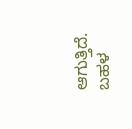ಆಗುತ್ತಿದೆ. ಬಹಳ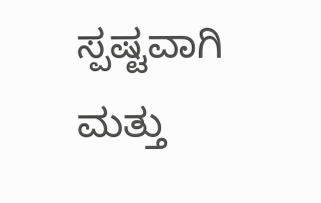ಸ್ಪಷ್ಟವಾಗಿ ಮತ್ತು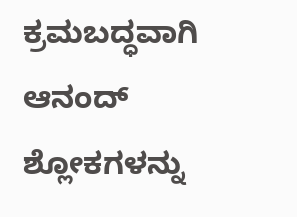ಕ್ರಮಬದ್ಧವಾಗಿ ಆನಂದ್ ಶ್ಲೋಕಗಳನ್ನು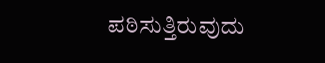ಪಠಿಸುತ್ತಿರುವುದು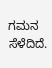ಗಮನ ಸೆಳೆದಿದೆ.